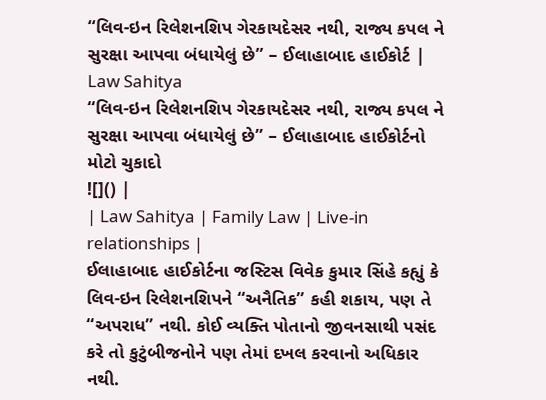“લિવ-ઇન રિલેશનશિપ ગેરકાયદેસર નથી, રાજ્ય કપલ ને સુરક્ષા આપવા બંધાયેલું છે” – ઈલાહાબાદ હાઈકોર્ટ | Law Sahitya
“લિવ-ઇન રિલેશનશિપ ગેરકાયદેસર નથી, રાજ્ય કપલ ને સુરક્ષા આપવા બંધાયેલું છે” – ઈલાહાબાદ હાઈકોર્ટનો મોટો ચુકાદો
![]() |
| Law Sahitya | Family Law | Live-in relationships |
ઈલાહાબાદ હાઈકોર્ટના જસ્ટિસ વિવેક કુમાર સિંહે કહ્યું કે લિવ-ઇન રિલેશનશિપને “અનૈતિક” કહી શકાય, પણ તે “અપરાધ” નથી. કોઈ વ્યક્તિ પોતાનો જીવનસાથી પસંદ કરે તો કુટુંબીજનોને પણ તેમાં દખલ કરવાનો અધિકાર નથી.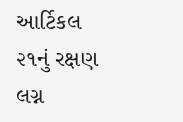આર્ટિકલ ૨૧નું રક્ષણ લગ્ન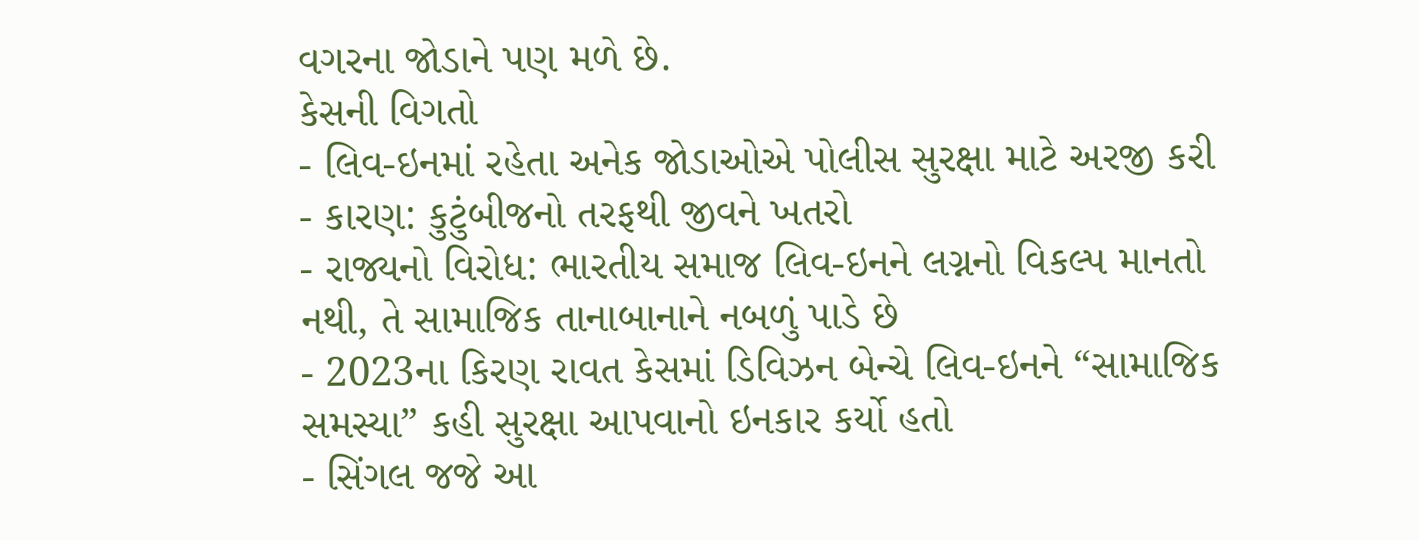વગરના જોડાને પણ મળે છે.
કેસની વિગતો
- લિવ-ઇનમાં રહેતા અનેક જોડાઓએ પોલીસ સુરક્ષા માટે અરજી કરી
- કારણ: કુટુંબીજનો તરફથી જીવને ખતરો
- રાજ્યનો વિરોધ: ભારતીય સમાજ લિવ-ઇનને લગ્નનો વિકલ્પ માનતો નથી, તે સામાજિક તાનાબાનાને નબળું પાડે છે
- 2023ના કિરણ રાવત કેસમાં ડિવિઝન બેન્ચે લિવ-ઇનને “સામાજિક સમસ્યા” કહી સુરક્ષા આપવાનો ઇનકાર કર્યો હતો
- સિંગલ જજે આ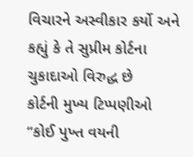વિચારને અસ્વીકાર કર્યો અને કહ્યું કે તે સુપ્રીમ કોર્ટના ચુકાદાઓ વિરુદ્ધ છે
કોર્ટની મુખ્ય ટિપ્પણીઓ
“કોઈ પુખ્ત વયની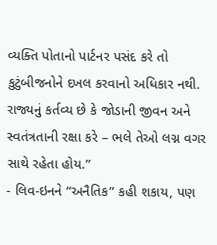વ્યક્તિ પોતાનો પાર્ટનર પસંદ કરે તો કુટુંબીજનોને દખલ કરવાનો અધિકાર નથી. રાજ્યનું કર્તવ્ય છે કે જોડાની જીવન અને સ્વતંત્રતાની રક્ષા કરે – ભલે તેઓ લગ્ન વગર સાથે રહેતા હોય.”
- લિવ-ઇનને “અનૈતિક” કહી શકાય, પણ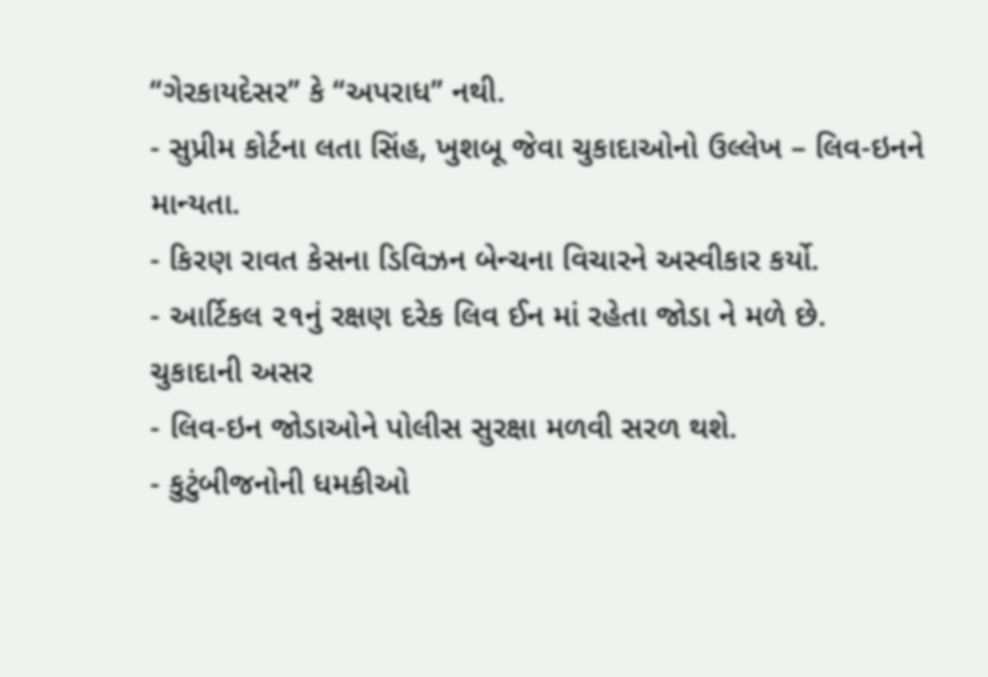“ગેરકાયદેસર” કે “અપરાધ” નથી.
- સુપ્રીમ કોર્ટના લતા સિંહ, ખુશબૂ જેવા ચુકાદાઓનો ઉલ્લેખ – લિવ-ઇનને માન્યતા.
- કિરણ રાવત કેસના ડિવિઝન બેન્ચના વિચારને અસ્વીકાર કર્યો.
- આર્ટિકલ ૨૧નું રક્ષણ દરેક લિવ ઈન માં રહેતા જોડા ને મળે છે.
ચુકાદાની અસર
- લિવ-ઇન જોડાઓને પોલીસ સુરક્ષા મળવી સરળ થશે.
- કુટુંબીજનોની ધમકીઓ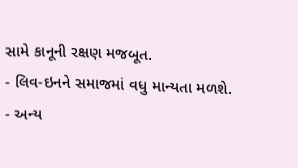સામે કાનૂની રક્ષણ મજબૂત.
- લિવ-ઇનને સમાજમાં વધુ માન્યતા મળશે.
- અન્ય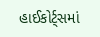હાઈકોર્ટ્સમાં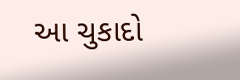આ ચુકાદો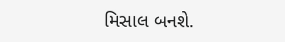મિસાલ બનશે.